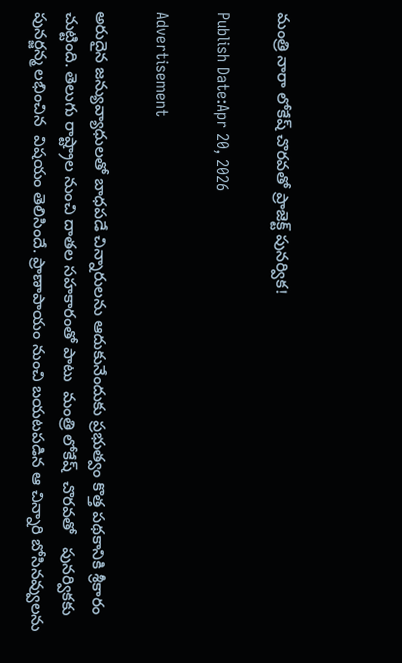మంత్రి నారా లోకేష్ చొరవతో ప్రాజెక్ట్ పునర్విక!

Publish Date:Apr 20, 2026

Advertisement

అరుదైన జన్యువ్యాధులతో బాధపడే చిన్నారులను ఆదుకునేందుకు ప్రభుత్వం కొత్త పథకానికి శ్రీకారం చుట్టింది. తెలుగు రాష్ట్రాల నుంచి దాతల సహకారంతో పాటు  మంత్రి లోకేష్  చొరవతో   పునర్వికకు పునర్జన్మ లభించిన  విషయం తెలిసిందే. ప్రాణాపాయం నుంచి బయటపడిన ఆ చిన్నారి బోసినవ్వులను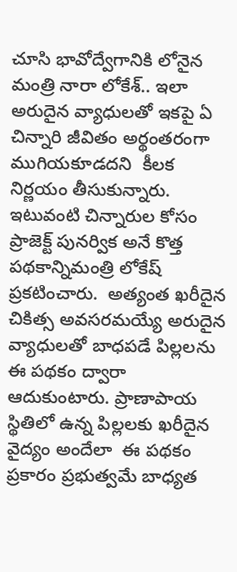చూసి భావోద్వేగానికి లోనైన మంత్రి నారా లోకేశ్‌.. ఇలా అరుదైన వ్యాధులతో ఇకపై ఏ చిన్నారి జీవితం అర్థంతరంగా ముగియకూడదని  కీలక నిర్ణయం తీసుకున్నారు.  ఇటువంటి చిన్నారుల కోసం ప్రాజెక్ట్ పునర్విక అనే కొత్త పథకాన్నిమంత్రి లోకేష్ ప్రకటించారు.  అత్యంత ఖరీదైన చికిత్స అవసరమయ్యే అరుదైన వ్యాధులతో బాధపడే పిల్లలను ఈ పథకం ద్వారా ఆదుకుంటారు. ప్రాణాపాయ స్థితిలో ఉన్న పిల్లలకు ఖరీదైన వైద్యం అందేలా  ఈ పథకం ప్రకారం ప్రభుత్వమే బాధ్యత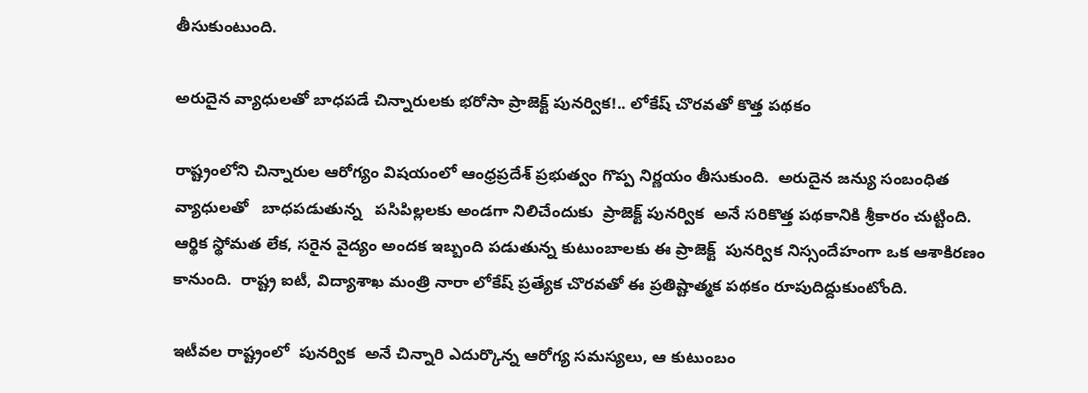తీసుకుంటుంది.

అరుదైన వ్యాధులతో బాధపడే చిన్నారులకు భరోసా ప్రాజెక్ట్ పునర్విక!.. లోకేష్ చొరవతో కొత్త పథకం

రాష్ట్రంలోని చిన్నారుల ఆరోగ్యం విషయంలో ఆంధ్రప్రదేశ్ ప్రభుత్వం గొప్ప నిర్ణయం తీసుకుంది.  అరుదైన జన్యు సంబంధిత వ్యాధులతో   బాధపడుతున్న   పసిపిల్లలకు అండగా నిలిచేందుకు  ప్రాజెక్ట్ పునర్విక  అనే సరికొత్త పథకానికి శ్రీకారం చుట్టింది.  ఆర్థిక స్థోమత లేక, సరైన వైద్యం అందక ఇబ్బంది పడుతున్న కుటుంబాలకు ఈ ప్రాజెక్ట్  పునర్విక నిస్సందేహంగా ఒక ఆశాకిరణం కానుంది.  రాష్ట్ర ఐటీ, విద్యాశాఖ మంత్రి నారా లోకేష్ ప్రత్యేక చొరవతో ఈ ప్రతిష్టాత్మక పథకం రూపుదిద్దుకుంటోంది.

ఇటీవల రాష్ట్రంలో  పునర్విక  అనే చిన్నారి ఎదుర్కొన్న ఆరోగ్య సమస్యలు, ఆ కుటుంబం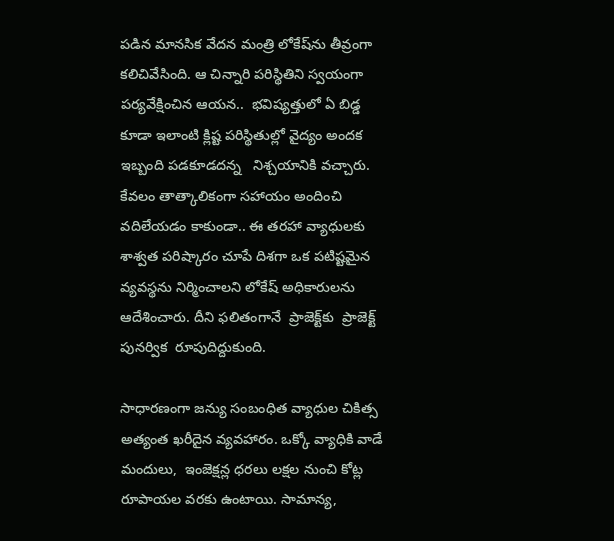పడిన మానసిక వేదన మంత్రి లోకేష్‌ను తీవ్రంగా కలిచివేసింది. ఆ చిన్నారి పరిస్థితిని స్వయంగా పర్యవేక్షించిన ఆయన..  భవిష్యత్తులో ఏ బిడ్డ కూడా ఇలాంటి క్లిష్ట పరిస్థితుల్లో వైద్యం అందక ఇబ్బంది పడకూడదన్న   నిశ్చయానికి వచ్చారు. కేవలం తాత్కాలికంగా సహాయం అందించి వదిలేయడం కాకుండా.. ఈ తరహా వ్యాధులకు శాశ్వత పరిష్కారం చూపే దిశగా ఒక పటిష్టమైన వ్యవస్థను నిర్మించాలని లోకేష్ అధికారులను ఆదేశించారు. దీని ఫలితంగానే  ప్రాజెక్ట్‌కు  ప్రాజెక్ట్ పునర్విక  రూపుదిద్దుకుంది.

సాధారణంగా జన్యు సంబంధిత వ్యాధుల చికిత్స అత్యంత ఖరీదైన వ్యవహారం. ఒక్కో వ్యాధికి వాడే మందులు,  ఇంజెక్షన్ల ధరలు లక్షల నుంచి కోట్ల రూపాయల వరకు ఉంటాయి. సామాన్య,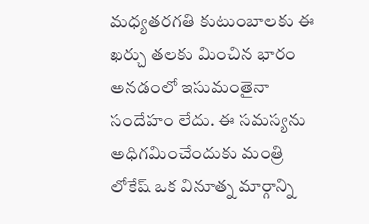మధ్యతరగతి కుటుంబాలకు ఈ ఖర్చు తలకు మించిన భారం అనడంలో ఇసుమంతైనా సందేహం లేదు. ఈ సమస్యను అధిగమించేందుకు మంత్రి లోకేష్ ఒక వినూత్న మార్గాన్ని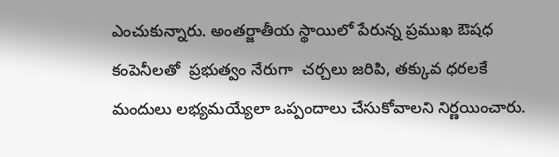ఎంచుకున్నారు. అంతర్జాతీయ స్థాయిలో పేరున్న ప్రముఖ ఔషధ కంపెనీలతో  ప్రభుత్వం నేరుగా  చర్చలు జరిపి, తక్కువ ధరలకే మందులు లభ్యమయ్యేలా ఒప్పందాలు చేసుకోవాలని నిర్ణయించారు.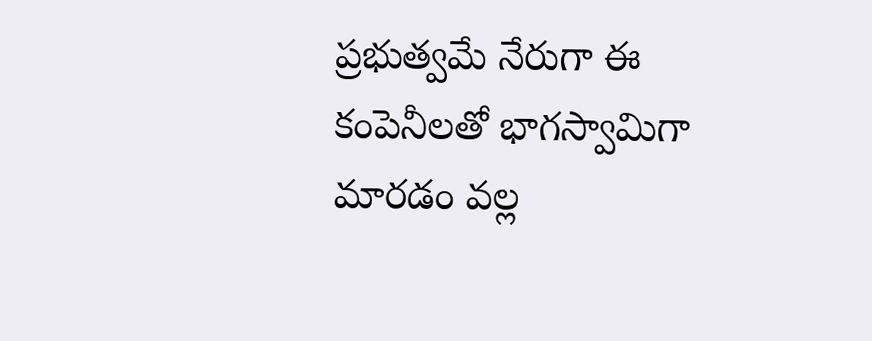ప్రభుత్వమే నేరుగా ఈ కంపెనీలతో భాగస్వామిగా మారడం వల్ల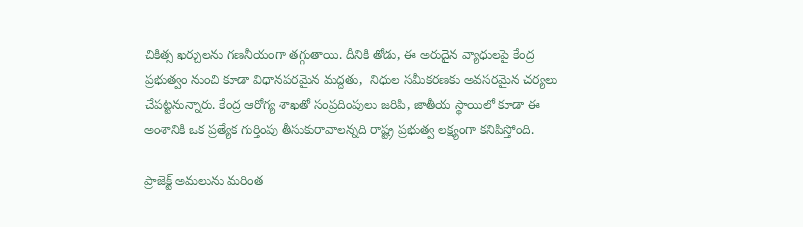చికిత్స ఖర్చులను గణనీయంగా తగ్గుతాయి. దీనికి తోడు, ఈ అరుదైన వ్యాధులపై కేంద్ర ప్రభుత్వం నుంచి కూడా విధానపరమైన మద్దతు,  నిధుల సమీకరణకు అవసరమైన చర్యలు చేపట్టనున్నారు. కేంద్ర ఆరోగ్య శాఖతో సంప్రదింపులు జరిపి, జాతీయ స్థాయిలో కూడా ఈ అంశానికి ఒక ప్రత్యేక గుర్తింపు తీసుకురావాలన్నది రాష్ట్ర ప్రభుత్వ లక్ష్యంగా కనిపిస్తోంది.

ప్రాజెక్ట్ అమలును మరింత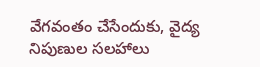వేగవంతం చేసేందుకు, వైద్య నిపుణుల సలహాలు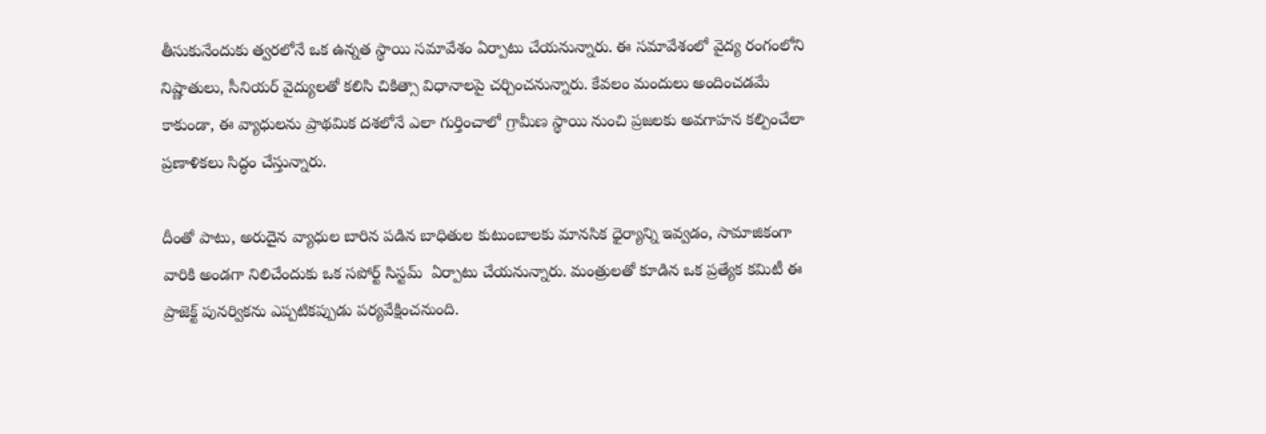తీసుకునేందుకు త్వరలోనే ఒక ఉన్నత స్థాయి సమావేశం ఏర్పాటు చేయనున్నారు. ఈ సమావేశంలో వైద్య రంగంలోని నిష్ణాతులు, సీనియర్ వైద్యులతో కలిసి చికిత్సా విధానాలపై చర్చించనున్నారు. కేవలం మందులు అందించడమే కాకుండా, ఈ వ్యాధులను ప్రాథమిక దశలోనే ఎలా గుర్తించాలో గ్రామీణ స్థాయి నుంచి ప్రజలకు అవగాహన కల్పించేలా ప్రణాళికలు సిద్ధం చేస్తున్నారు.

దీంతో పాటు, అరుదైన వ్యాధుల బారిన పడిన బాధితుల కుటుంబాలకు మానసిక ధైర్యాన్ని ఇవ్వడం, సామాజికంగా వారికి అండగా నిలిచేందుకు ఒక సపోర్ట్ సిస్టమ్  ఏర్పాటు చేయనున్నారు. మంత్రులతో కూడిన ఒక ప్రత్యేక కమిటీ ఈ ప్రాజెక్ట్ పునర్వికను ఎప్పటికప్పుడు పర్యవేక్షించనుంది.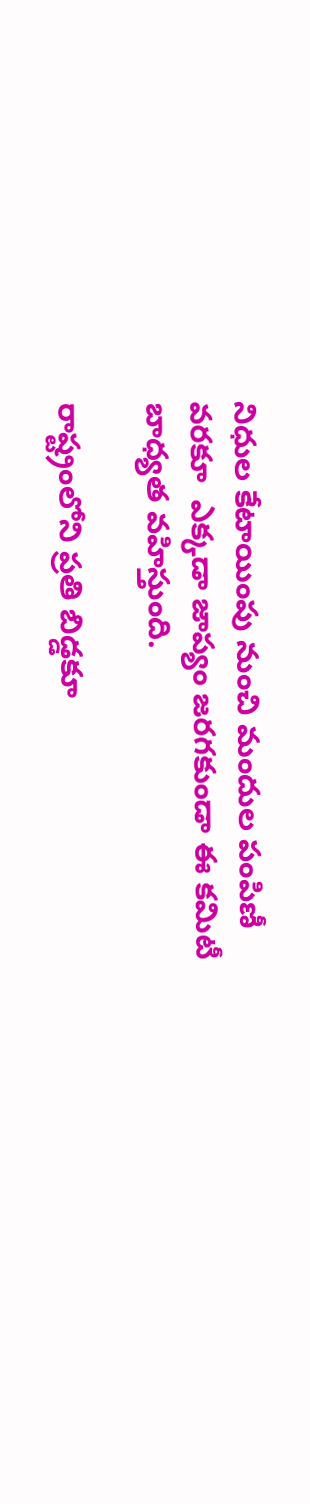నిధుల కేటాయింపు నుంచి మందుల పంపిణీ వరకూ  ఎక్కడా జాప్యం జరగకుండా ఈ కమిటీ బాధ్యత వహిస్తుంది.

రాష్ట్రంలోని ప్రతి బిడ్డకూ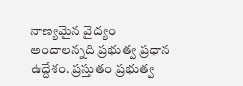నాణ్యమైన వైద్యం అందాలన్నది ప్రభుత్వ ప్రధాన ఉద్దేశం. ప్రస్తుతం ప్రభుత్వ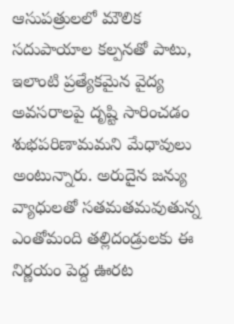ఆసుపత్రులలో మౌలిక సదుపాయాల కల్పనతో పాటు, ఇలాంటి ప్రత్యేకమైన వైద్య అవసరాలపై దృష్టి సారించడం శుభపరిణామమని మేధావులు అంటున్నారు. అరుదైన జన్యు వ్యాధులతో సతమతమవుతున్న ఎంతోమంది తల్లిదండ్రులకు ఈ నిర్ణయం పెద్ద ఊరట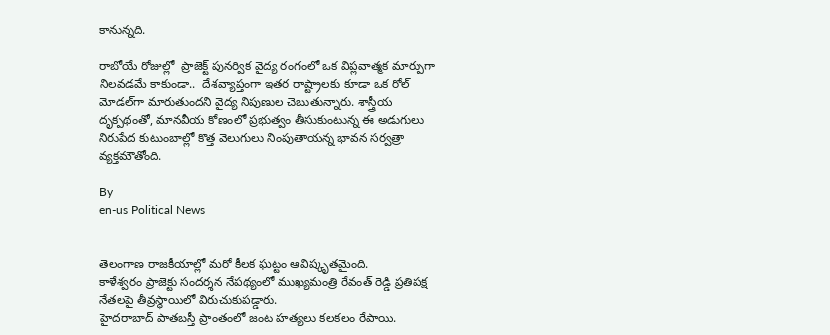కానున్నది.

రాబోయే రోజుల్లో  ప్రాజెక్ట్ పునర్విక వైద్య రంగంలో ఒక విప్లవాత్మక మార్పుగా నిలవడమే కాకుండా..  దేశవ్యాప్తంగా ఇతర రాష్ట్రాలకు కూడా ఒక రోల్ మోడల్‌గా మారుతుందని వైద్య నిపుణుల చెబుతున్నారు. శాస్త్రీయ దృక్పథంతో, మానవీయ కోణంలో ప్రభుత్వం తీసుకుంటున్న ఈ అడుగులు నిరుపేద కుటుంబాల్లో కొత్త వెలుగులు నింపుతాయన్న భావన సర్వత్రా వ్యక్తమౌతోంది.

By
en-us Political News


తెలంగాణ రాజకీయాల్లో మరో కీలక ఘట్టం ఆవిష్కృతమైంది.
కాళేశ్వరం ప్రాజెక్టు సందర్శన నేపథ్యంలో ముఖ్యమంత్రి రేవంత్ రెడ్డి ప్రతిపక్ష నేతలపై తీవ్రస్థాయిలో విరుచుకుపడ్డారు.
హైదరాబాద్ పాతబస్తీ ప్రాంతంలో జంట హత్యలు కలకలం రేపాయి.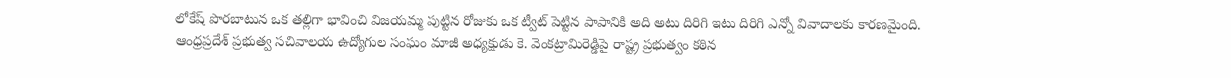లోకేష్ పొరబాటున ఒక తల్లిగా భావించి విజయమ్మ పుట్టిన రోజుకు ఒక ట్వీట్ పెట్టిన పాపానికి అది అటు దిరిగి ఇటు దిరిగి ఎన్నో వివాదాలకు కారణమైంది.
ఆంధ్రప్రదేశ్ ప్రభుత్వ సచివాలయ ఉద్యోగుల సంఘం మాజీ అధ్యక్షుడు కె. వెంకట్రామిరెడ్డిపై రాష్ట్ర ప్రభుత్వం కఠిన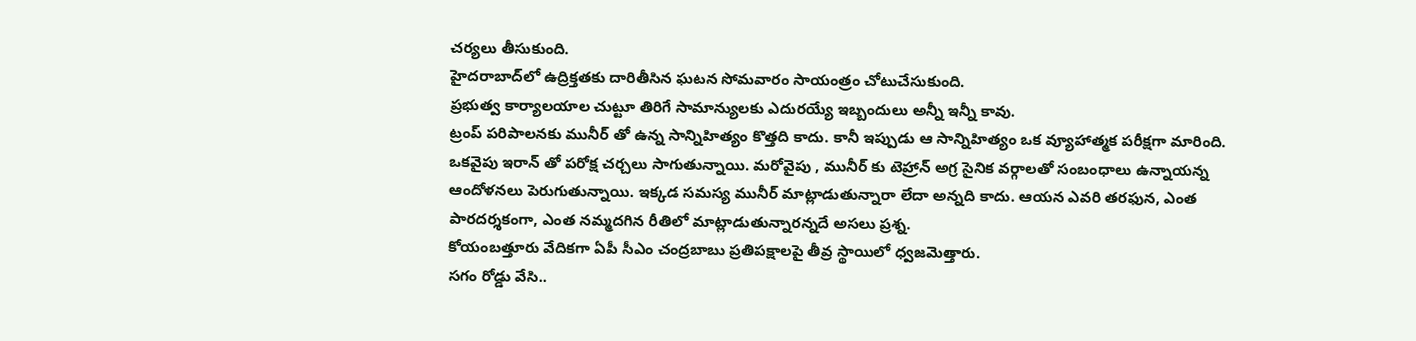చర్యలు తీసుకుంది.
హైదరాబాద్‌లో ఉద్రిక్తతకు దారితీసిన ఘటన సోమవారం సాయంత్రం చోటుచేసుకుంది.
ప్రభుత్వ కార్యాలయాల చుట్టూ తిరిగే సామాన్యులకు ఎదురయ్యే ఇబ్బందులు అన్నీ ఇన్నీ కావు.
ట్రంప్ పరిపాలనకు మునీర్ తో ఉన్న సాన్నిహిత్యం కొత్తది కాదు. కానీ ఇప్పుడు ఆ సాన్నిహిత్యం ఒక వ్యూహాత్మక పరీక్షగా మారింది. ఒకవైపు ఇరాన్ తో పరోక్ష చర్చలు సాగుతున్నాయి. మరోవైపు , మునీర్ కు టెహ్రాన్ అగ్ర సైనిక వర్గాలతో సంబంధాలు ఉన్నాయన్న ఆందోళనలు పెరుగుతున్నాయి. ఇక్కడ సమస్య మునీర్ మాట్లాడుతున్నారా లేదా అన్నది కాదు. ఆయన ఎవరి తరఫున, ఎంత పారదర్శకంగా, ఎంత నమ్మదగిన రీతిలో మాట్లాడుతున్నారన్నదే అసలు ప్రశ్న.
కోయంబత్తూరు వేదికగా ఏపీ సీఎం చంద్రబాబు ప్రతిపక్షాలపై తీవ్ర స్థాయిలో ధ్వజమెత్తారు.
సగం రోడ్డు వేసి..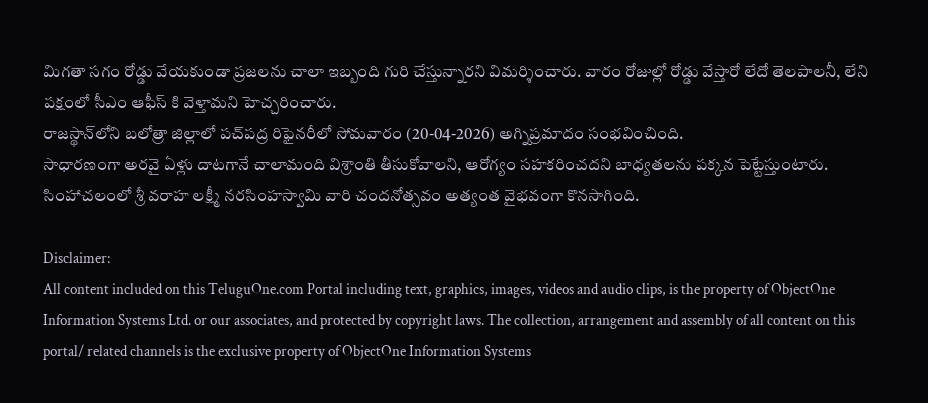మిగతా సగం రోడ్డు వేయకుండా ప్రజలను చాలా ఇబ్బంది గురి చేస్తున్నారని విమర్శించారు. వారం రోజుల్లో రోడ్డు వేస్తారో లేదో తెలపాలనీ, లేని పక్షంలో సీఎం ఆఫీస్ కి వెళ్తామని హెచ్చరించారు.
రాజస్థాన్‌లోని బలోత్రా జిల్లాలో పచ్‌పద్ర రిఫైనరీలో సోమవారం (20-04-2026) అగ్నిప్రమాదం సంభవించింది.
సాధారణంగా అరవై ఏళ్లు దాటగానే చాలామంది విశ్రాంతి తీసుకోవాలని, ఆరోగ్యం సహకరించదని బాధ్యతలను పక్కన పెట్టేస్తుంటారు.
సింహాచలంలో శ్రీ వరాహ లక్ష్మీ నరసింహస్వామి వారి చందనోత్సవం అత్యంత వైభవంగా కొనసాగింది.

Disclaimer:
All content included on this TeluguOne.com Portal including text, graphics, images, videos and audio clips, is the property of ObjectOne Information Systems Ltd. or our associates, and protected by copyright laws. The collection, arrangement and assembly of all content on this portal/ related channels is the exclusive property of ObjectOne Information Systems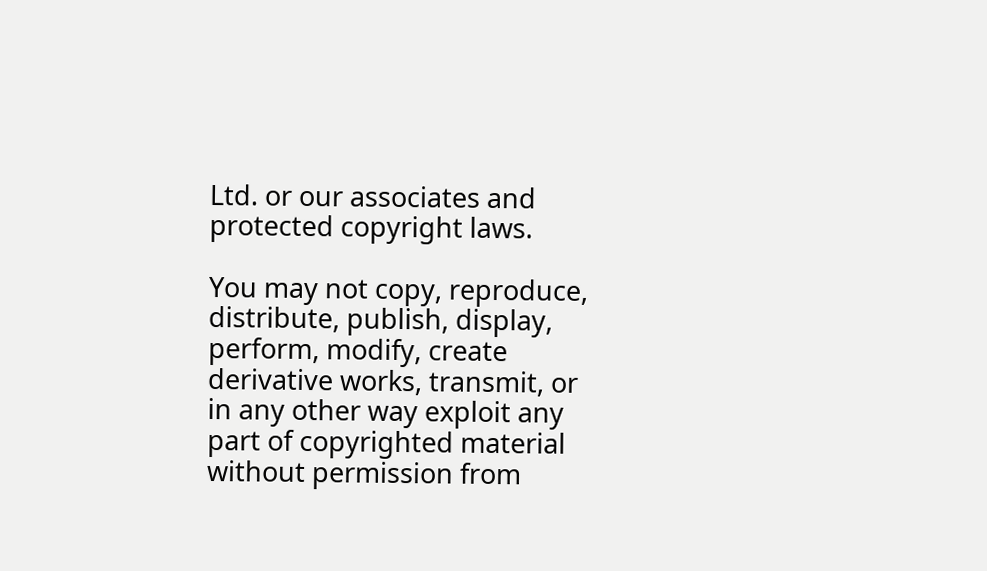Ltd. or our associates and protected copyright laws.

You may not copy, reproduce, distribute, publish, display, perform, modify, create derivative works, transmit, or in any other way exploit any part of copyrighted material without permission from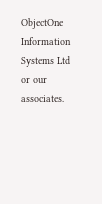ObjectOne Information Systems Ltd or our associates.